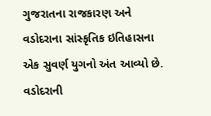ગુજરાતના રાજકારણ અને વડોદરાના સાંસ્કૃતિક ઇતિહાસના એક સુવર્ણ યુગનો અંત આવ્યો છે. વડોદરાની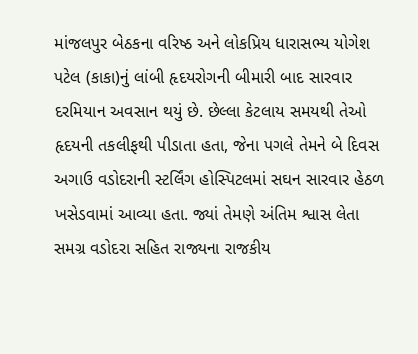માંજલપુર બેઠકના વરિષ્ઠ અને લોકપ્રિય ધારાસભ્ય યોગેશ પટેલ (કાકા)નું લાંબી હૃદયરોગની બીમારી બાદ સારવાર દરમિયાન અવસાન થયું છે. છેલ્લા કેટલાય સમયથી તેઓ હૃદયની તકલીફથી પીડાતા હતા, જેના પગલે તેમને બે દિવસ અગાઉ વડોદરાની સ્ટર્લિંગ હોસ્પિટલમાં સઘન સારવાર હેઠળ ખસેડવામાં આવ્યા હતા. જ્યાં તેમણે અંતિમ શ્વાસ લેતા સમગ્ર વડોદરા સહિત રાજ્યના રાજકીય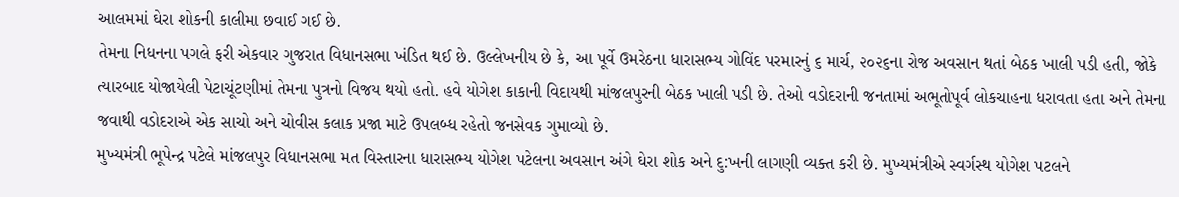આલમમાં ઘેરા શોકની કાલીમા છવાઈ ગઈ છે.
તેમના નિધનના પગલે ફરી એકવાર ગુજરાત વિધાનસભા ખંડિત થઈ છે. ઉલ્લેખનીય છે કે, આ પૂર્વે ઉમરેઠના ધારાસભ્ય ગોવિંદ પરમારનું ૬ માર્ચ, ૨૦૨૬ના રોજ અવસાન થતાં બેઠક ખાલી પડી હતી, જોકે ત્યારબાદ યોજાયેલી પેટાચૂંટણીમાં તેમના પુત્રનો વિજય થયો હતો. હવે યોગેશ કાકાની વિદાયથી માંજલપુરની બેઠક ખાલી પડી છે. તેઓ વડોદરાની જનતામાં અભૂતોપૂર્વ લોકચાહના ધરાવતા હતા અને તેમના જવાથી વડોદરાએ એક સાચો અને ચોવીસ કલાક પ્રજા માટે ઉપલબ્ધ રહેતો જનસેવક ગુમાવ્યો છે.
મુખ્યમંત્રી ભૂપેન્દ્ર પટેલે માંજલપુર વિધાનસભા મત વિસ્તારના ધારાસભ્ય યોગેશ પટેલના અવસાન અંગે ઘેરા શોક અને દુ:ખની લાગણી વ્યક્ત કરી છે. મુખ્યમંત્રીએ સ્વર્ગસ્થ યોગેશ પટલને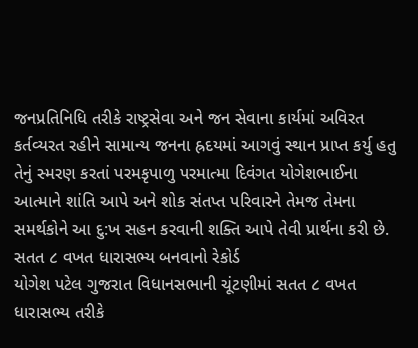જનપ્રતિનિધિ તરીકે રાષ્ટ્રસેવા અને જન સેવાના કાર્યમાં અવિરત કર્તવ્યરત રહીને સામાન્ય જનના હ્રદયમાં આગવું સ્થાન પ્રાપ્ત કર્યુ હતુ તેનું સ્મરણ કરતાં પરમકૃપાળુ પરમાત્મા દિવંગત યોગેશભાઈના આત્માને શાંતિ આપે અને શોક સંતપ્ત પરિવારને તેમજ તેમના સમર્થકોને આ દુ:ખ સહન કરવાની શક્તિ આપે તેવી પ્રાર્થના કરી છે.
સતત ૮ વખત ધારાસભ્ય બનવાનો રેકોર્ડ
યોગેશ પટેલ ગુજરાત વિધાનસભાની ચૂંટણીમાં સતત ૮ વખત ધારાસભ્ય તરીકે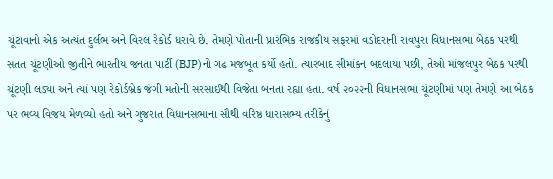ચૂંટાવાનો એક અત્યંત દુર્લભ અને વિરલ રેકોર્ડ ધરાવે છે. તેમણે પોતાની પ્રારંભિક રાજકીય સફરમાં વડોદરાની રાવપુરા વિધાનસભા બેઠક પરથી સતત ચૂંટણીઓ જીતીને ભારતીય જનતા પાર્ટી (BJP)નો ગઢ મજબૂત કર્યો હતો. ત્યારબાદ સીમાંકન બદલાયા પછી, તેઓ માંજલપુર બેઠક પરથી ચૂંટણી લડ્યા અને ત્યાં પણ રેકોર્ડબ્રેક જંગી મતોની સરસાઈથી વિજેતા બનતા રહ્યા હતા. વર્ષ ૨૦૨૨ની વિધાનસભા ચૂંટણીમાં પણ તેમણે આ બેઠક પર ભવ્ય વિજય મેળવ્યો હતો અને ગુજરાત વિધાનસભાના સૌથી વરિષ્ઠ ધારાસભ્ય તરીકેનું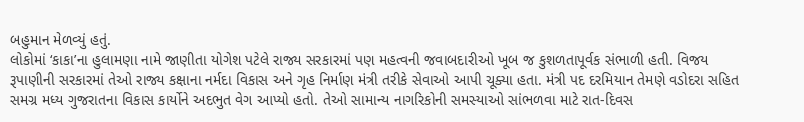બહુમાન મેળવ્યું હતું.
લોકોમાં ‘કાકા’ના હુલામણા નામે જાણીતા યોગેશ પટેલે રાજ્ય સરકારમાં પણ મહત્વની જવાબદારીઓ ખૂબ જ કુશળતાપૂર્વક સંભાળી હતી. વિજય રૂપાણીની સરકારમાં તેઓ રાજ્ય કક્ષાના નર્મદા વિકાસ અને ગૃહ નિર્માણ મંત્રી તરીકે સેવાઓ આપી ચૂક્યા હતા. મંત્રી પદ દરમિયાન તેમણે વડોદરા સહિત સમગ્ર મધ્ય ગુજરાતના વિકાસ કાર્યોને અદભુત વેગ આપ્યો હતો. તેઓ સામાન્ય નાગરિકોની સમસ્યાઓ સાંભળવા માટે રાત-દિવસ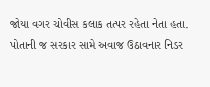જોયા વગર ચોવીસ કલાક તત્પર રહેતા નેતા હતા.
પોતાની જ સરકાર સામે અવાજ ઉઠાવનાર નિડર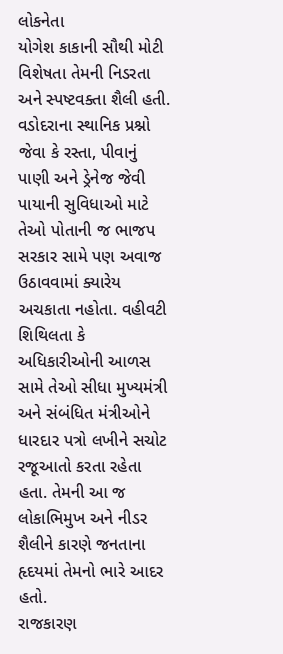લોકનેતા
યોગેશ કાકાની સૌથી મોટી વિશેષતા તેમની નિડરતા અને સ્પષ્ટવક્તા શૈલી હતી. વડોદરાના સ્થાનિક પ્રશ્નો જેવા કે રસ્તા, પીવાનું પાણી અને ડ્રેનેજ જેવી પાયાની સુવિધાઓ માટે તેઓ પોતાની જ ભાજપ સરકાર સામે પણ અવાજ ઉઠાવવામાં ક્યારેય અચકાતા નહોતા. વહીવટી શિથિલતા કે અધિકારીઓની આળસ સામે તેઓ સીધા મુખ્યમંત્રી અને સંબંધિત મંત્રીઓને ધારદાર પત્રો લખીને સચોટ રજૂઆતો કરતા રહેતા હતા. તેમની આ જ લોકાભિમુખ અને નીડર શૈલીને કારણે જનતાના હૃદયમાં તેમનો ભારે આદર હતો.
રાજકારણ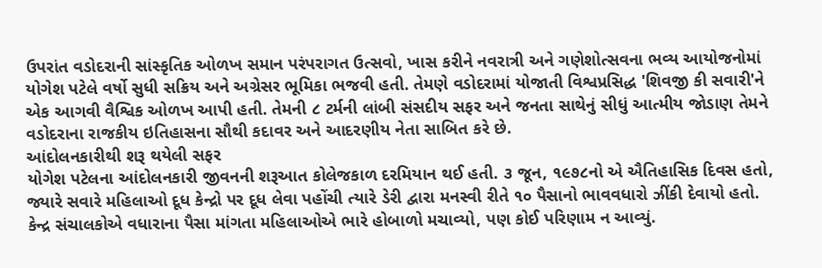ઉપરાંત વડોદરાની સાંસ્કૃતિક ઓળખ સમાન પરંપરાગત ઉત્સવો, ખાસ કરીને નવરાત્રી અને ગણેશોત્સવના ભવ્ય આયોજનોમાં યોગેશ પટેલે વર્ષો સુધી સક્રિય અને અગ્રેસર ભૂમિકા ભજવી હતી. તેમણે વડોદરામાં યોજાતી વિશ્વપ્રસિદ્ધ 'શિવજી કી સવારી'ને એક આગવી વૈશ્વિક ઓળખ આપી હતી. તેમની ૮ ટર્મની લાંબી સંસદીય સફર અને જનતા સાથેનું સીધું આત્મીય જોડાણ તેમને વડોદરાના રાજકીય ઇતિહાસના સૌથી કદાવર અને આદરણીય નેતા સાબિત કરે છે.
આંદોલનકારીથી શરૂ થયેલી સફર
યોગેશ પટેલના આંદોલનકારી જીવનની શરૂઆત કોલેજકાળ દરમિયાન થઈ હતી. ૩ જૂન, ૧૯૭૮નો એ ઐતિહાસિક દિવસ હતો, જ્યારે સવારે મહિલાઓ દૂધ કેન્દ્રો પર દૂધ લેવા પહોંચી ત્યારે ડેરી દ્વારા મનસ્વી રીતે ૧૦ પૈસાનો ભાવવધારો ઝીંકી દેવાયો હતો. કેન્દ્ર સંચાલકોએ વધારાના પૈસા માંગતા મહિલાઓએ ભારે હોબાળો મચાવ્યો, પણ કોઈ પરિણામ ન આવ્યું.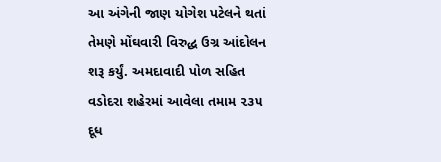આ અંગેની જાણ યોગેશ પટેલને થતાં તેમણે મોંઘવારી વિરુદ્ધ ઉગ્ર આંદોલન શરૂ કર્યું. અમદાવાદી પોળ સહિત વડોદરા શહેરમાં આવેલા તમામ ૨૩૫ દૂધ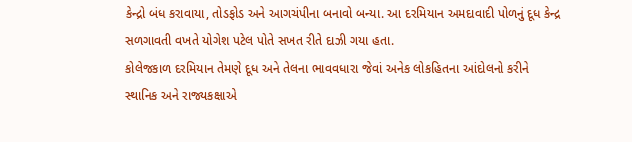કેન્દ્રો બંધ કરાવાયા, તોડફોડ અને આગચંપીના બનાવો બન્યા. આ દરમિયાન અમદાવાદી પોળનું દૂધ કેન્દ્ર સળગાવતી વખતે યોગેશ પટેલ પોતે સખત રીતે દાઝી ગયા હતા.
કોલેજકાળ દરમિયાન તેમણે દૂધ અને તેલના ભાવવધારા જેવાં અનેક લોકહિતના આંદોલનો કરીને સ્થાનિક અને રાજ્યકક્ષાએ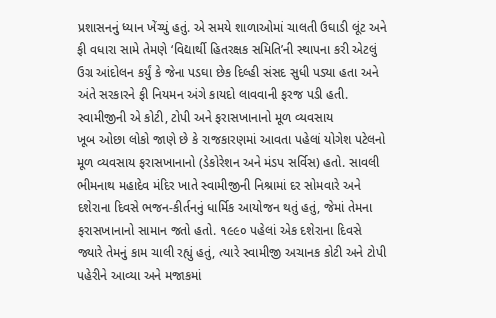પ્રશાસનનું ધ્યાન ખેંચ્યું હતું. એ સમયે શાળાઓમાં ચાલતી ઉઘાડી લૂંટ અને ફી વધારા સામે તેમણે ‘વિદ્યાર્થી હિતરક્ષક સમિતિ’ની સ્થાપના કરી એટલું ઉગ્ર આંદોલન કર્યું કે જેના પડઘા છેક દિલ્હી સંસદ સુધી પડ્યા હતા અને અંતે સરકારને ફી નિયમન અંગે કાયદો લાવવાની ફરજ પડી હતી.
સ્વામીજીની એ કોટી, ટોપી અને ફરાસખાનાનો મૂળ વ્યવસાય
ખૂબ ઓછા લોકો જાણે છે કે રાજકારણમાં આવતા પહેલાં યોગેશ પટેલનો મૂળ વ્યવસાય ફરાસખાનાનો (ડેકોરેશન અને મંડપ સર્વિસ) હતો. સાવલી ભીમનાથ મહાદેવ મંદિર ખાતે સ્વામીજીની નિશ્રામાં દર સોમવારે અને દશેરાના દિવસે ભજન-કીર્તનનું ધાર્મિક આયોજન થતું હતું, જેમાં તેમના ફરાસખાનાનો સામાન જતો હતો. ૧૯૯૦ પહેલાં એક દશેરાના દિવસે જ્યારે તેમનું કામ ચાલી રહ્યું હતું, ત્યારે સ્વામીજી અચાનક કોટી અને ટોપી પહેરીને આવ્યા અને મજાકમાં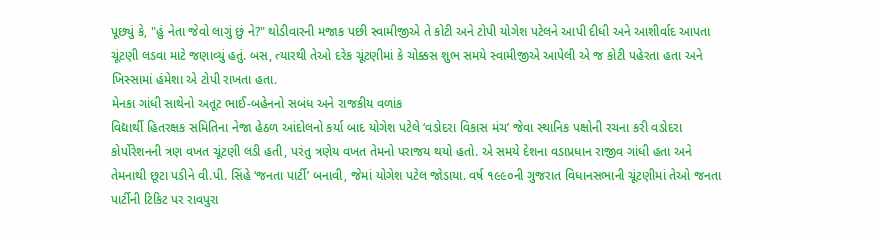પૂછ્યું કે, "હું નેતા જેવો લાગું છું ને?" થોડીવારની મજાક પછી સ્વામીજીએ તે કોટી અને ટોપી યોગેશ પટેલને આપી દીધી અને આશીર્વાદ આપતા ચૂંટણી લડવા માટે જણાવ્યું હતું. બસ, ત્યારથી તેઓ દરેક ચૂંટણીમાં કે ચોક્કસ શુભ સમયે સ્વામીજીએ આપેલી એ જ કોટી પહેરતા હતા અને ખિસ્સામાં હંમેશા એ ટોપી રાખતા હતા.
મેનકા ગાંધી સાથેનો અતૂટ ભાઈ-બહેનનો સબંધ અને રાજકીય વળાંક
વિદ્યાર્થી હિતરક્ષક સમિતિના નેજા હેઠળ આંદોલનો કર્યા બાદ યોગેશ પટેલે ‘વડોદરા વિકાસ મંચ’ જેવા સ્થાનિક પક્ષોની રચના કરી વડોદરા કોર્પોરેશનની ત્રણ વખત ચૂંટણી લડી હતી, પરંતુ ત્રણેય વખત તેમનો પરાજય થયો હતો. એ સમયે દેશના વડાપ્રધાન રાજીવ ગાંધી હતા અને તેમનાથી છૂટા પડીને વી.પી. સિંહે ‘જનતા પાર્ટી’ બનાવી, જેમાં યોગેશ પટેલ જોડાયા. વર્ષ ૧૯૯૦ની ગુજરાત વિધાનસભાની ચૂંટણીમાં તેઓ જનતા પાર્ટીની ટિકિટ પર રાવપુરા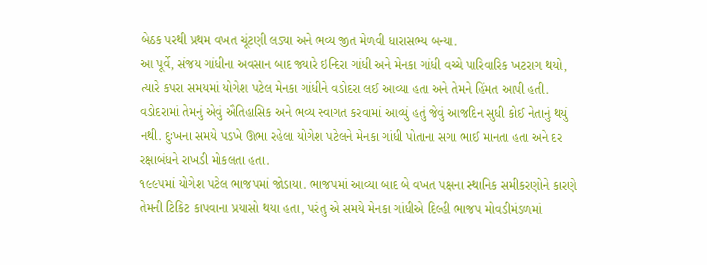બેઠક પરથી પ્રથમ વખત ચૂંટણી લડ્યા અને ભવ્ય જીત મેળવી ધારાસભ્ય બન્યા.
આ પૂર્વે, સંજય ગાંધીના અવસાન બાદ જ્યારે ઇન્દિરા ગાંધી અને મેનકા ગાંધી વચ્ચે પારિવારિક ખટરાગ થયો, ત્યારે કપરા સમયમાં યોગેશ પટેલ મેનકા ગાંધીને વડોદરા લઈ આવ્યા હતા અને તેમને હિંમત આપી હતી. વડોદરામાં તેમનું એવું ઐતિહાસિક અને ભવ્ય સ્વાગત કરવામાં આવ્યું હતું જેવું આજદિન સુધી કોઈ નેતાનું થયું નથી. દુઃખના સમયે પડખે ઊભા રહેલા યોગેશ પટેલને મેનકા ગાંધી પોતાના સગા ભાઈ માનતા હતા અને દર રક્ષાબંધને રાખડી મોકલતા હતા.
૧૯૯૫માં યોગેશ પટેલ ભાજપમાં જોડાયા. ભાજપમાં આવ્યા બાદ બે વખત પક્ષના સ્થાનિક સમીકરણોને કારણે તેમની ટિકિટ કાપવાના પ્રયાસો થયા હતા, પરંતુ એ સમયે મેનકા ગાંધીએ દિલ્હી ભાજપ મોવડીમંડળમાં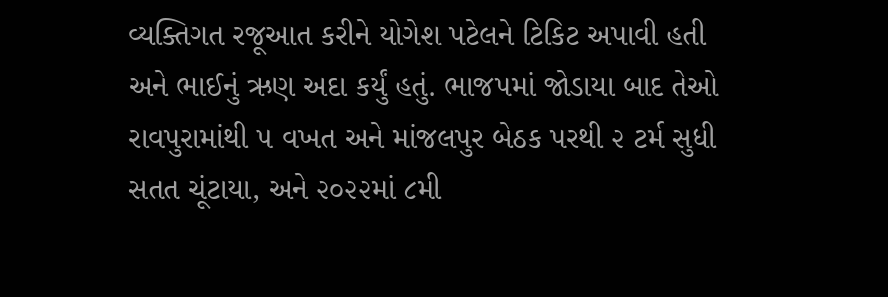વ્યક્તિગત રજૂઆત કરીને યોગેશ પટેલને ટિકિટ અપાવી હતી અને ભાઈનું ઋણ અદા કર્યું હતું. ભાજપમાં જોડાયા બાદ તેઓ રાવપુરામાંથી ૫ વખત અને માંજલપુર બેઠક પરથી ૨ ટર્મ સુધી સતત ચૂંટાયા, અને ૨૦૨૨માં ૮મી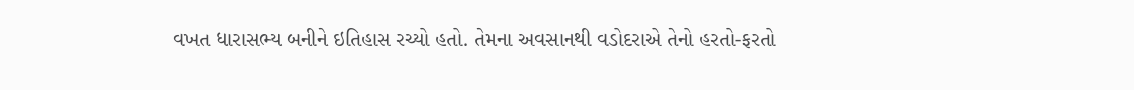વખત ધારાસભ્ય બનીને ઇતિહાસ રચ્યો હતો. તેમના અવસાનથી વડોદરાએ તેનો હરતો-ફરતો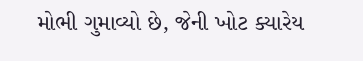મોભી ગુમાવ્યો છે, જેની ખોટ ક્યારેય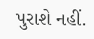પુરાશે નહીં.